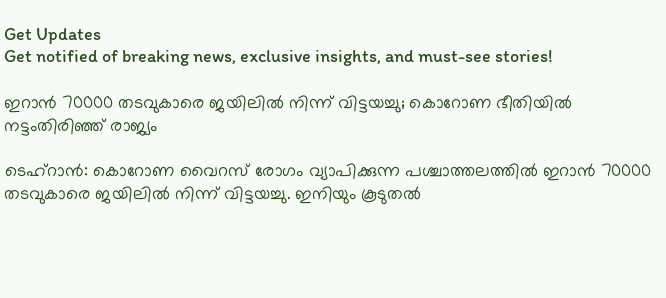Get Updates
Get notified of breaking news, exclusive insights, and must-see stories!

ഇറാന്‍ 70000 തടവുകാരെ ജയിലില്‍ നിന്ന് വിട്ടയച്ചു; കൊറോണ ഭീതിയില്‍ നട്ടംതിരിഞ്ഞ് രാജ്യം

ടെഹ്‌റാന്‍: കൊറോണ വൈറസ് രോഗം വ്യാപിക്കുന്ന പശ്ചാത്തലത്തില്‍ ഇറാന്‍ 70000 തടവുകാരെ ജയിലില്‍ നിന്ന് വിട്ടയച്ചു. ഇനിയും കൂടുതല്‍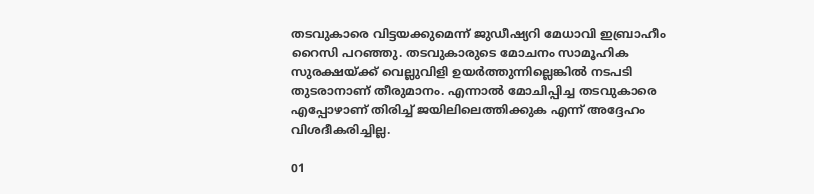തടവുകാരെ വിട്ടയക്കുമെന്ന് ജുഡീഷ്യറി മേധാവി ഇബ്രാഹീം റൈസി പറഞ്ഞു. തടവുകാരുടെ മോചനം സാമൂഹിക സുരക്ഷയ്ക്ക് വെല്ലുവിളി ഉയര്‍ത്തുന്നില്ലെങ്കില്‍ നടപടി തുടരാനാണ് തീരുമാനം. എന്നാല്‍ മോചിപ്പിച്ച തടവുകാരെ എപ്പോഴാണ് തിരിച്ച് ജയിലിലെത്തിക്കുക എന്ന് അദ്ദേഹം വിശദീകരിച്ചില്ല.

01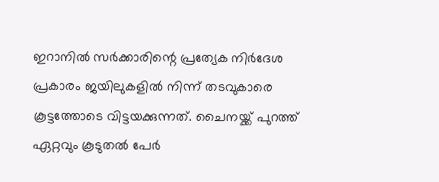ഇറാനില്‍ സര്‍ക്കാരിന്റെ പ്രത്യേക നിര്‍ദേശ പ്രകാരം ജയിലുകളില്‍ നിന്ന് തടവുകാരെ കൂട്ടത്തോടെ വിട്ടയക്കുന്നത്. ചൈനയ്ക്ക് പുറത്ത് ഏറ്റവും കൂടുതല്‍ പേര്‍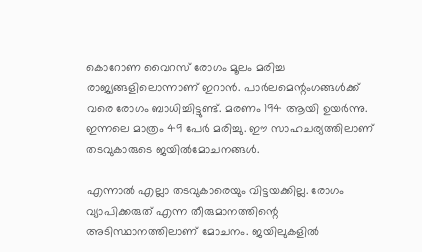കൊറോണ വൈറസ് രോഗം മൂലം മരിച്ച രാജ്യങ്ങളിലൊന്നാണ് ഇറാന്‍. പാര്‍ലമെന്റംഗങ്ങള്‍ക്ക് വരെ രോഗം ബാധിച്ചിട്ടുണ്ട്. മരണം 194 ആയി ഉയര്‍ന്നു. ഇന്നലെ മാത്രം 49 പേര്‍ മരിച്ചു. ഈ സാഹചര്യത്തിലാണ് തടവുകാരുടെ ജയില്‍മോചനങ്ങള്‍.

എന്നാല്‍ എല്ലാ തടവുകാരെയും വിട്ടയക്കില്ല. രോഗം വ്യാപിക്കരുത് എന്ന തീരുമാനത്തിന്റെ അടിസ്ഥാനത്തിലാണ് മോചനം. ജയിലുകളില്‍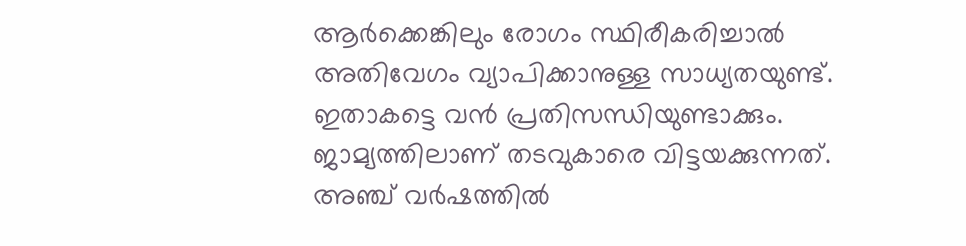ആര്‍ക്കെങ്കിലും രോഗം സ്ഥിരീകരിച്ചാല്‍ അതിവേഗം വ്യാപിക്കാനുള്ള സാധ്യതയുണ്ട്. ഇതാകട്ടെ വന്‍ പ്രതിസന്ധിയുണ്ടാക്കും. ജാമ്യത്തിലാണ് തടവുകാരെ വിട്ടയക്കുന്നത്. അഞ്ച് വര്‍ഷത്തില്‍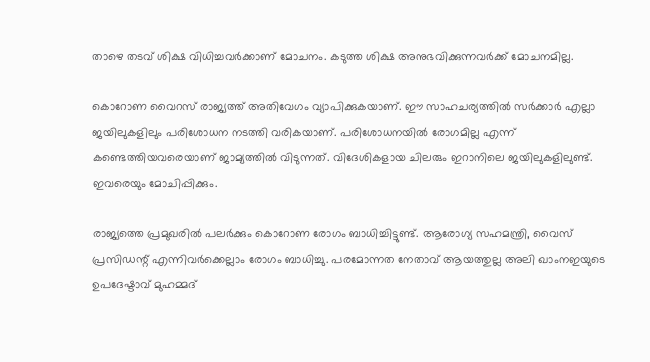താഴെ തടവ് ശിക്ഷ വിധിച്ചവര്‍ക്കാണ് മോചനം. കടുത്ത ശിക്ഷ അനുഭവിക്കുന്നവര്‍ക്ക് മോചനമില്ല.

കൊറോണ വൈറസ് രാജ്യത്ത് അതിവേഗം വ്യാപിക്കുകയാണ്. ഈ സാഹചര്യത്തില്‍ സര്‍ക്കാര്‍ എല്ലാ ജയിലുകളിലും പരിശോധന നടത്തി വരികയാണ്. പരിശോധനയില്‍ രോഗമില്ല എന്ന് കണ്ടെത്തിയവരെയാണ് ജാമ്യത്തില്‍ വിടുന്നത്. വിദേശികളായ ചിലരും ഇറാനിലെ ജയിലുകളിലുണ്ട്. ഇവരെയും മോചിപ്പിക്കും.

രാജ്യത്തെ പ്രമുഖരില്‍ പലര്‍ക്കും കൊറോണ രോഗം ബാധിച്ചിട്ടുണ്ട്. ആരോഗ്യ സഹമന്ത്രി, വൈസ് പ്രസിഡന്റ് എന്നിവര്‍ക്കെല്ലാം രോഗം ബാധിച്ചു. പരമോന്നത നേതാവ് ആയത്തുല്ല അലി ഖാംനഇയുടെ ഉപദേഷ്ടാവ് മുഹമ്മദ്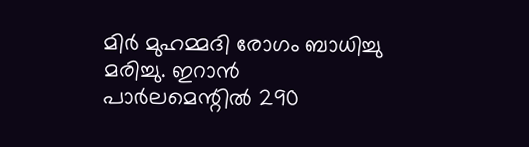മിര്‍ മുഹമ്മദി രോഗം ബാധിച്ചു മരിച്ചു. ഇറാന്‍ പാര്‍ലമെന്റില്‍ 290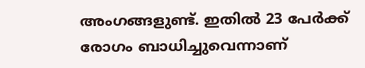അംഗങ്ങളുണ്ട്. ഇതില്‍ 23 പേര്‍ക്ക് രോഗം ബാധിച്ചുവെന്നാണ്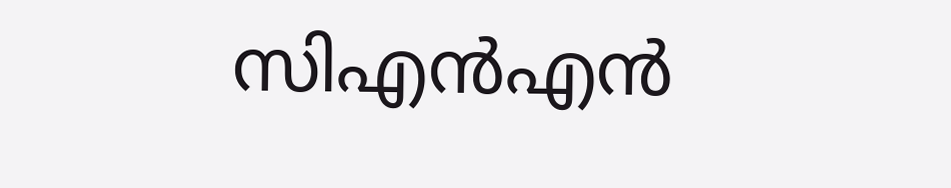സിഎന്‍എന്‍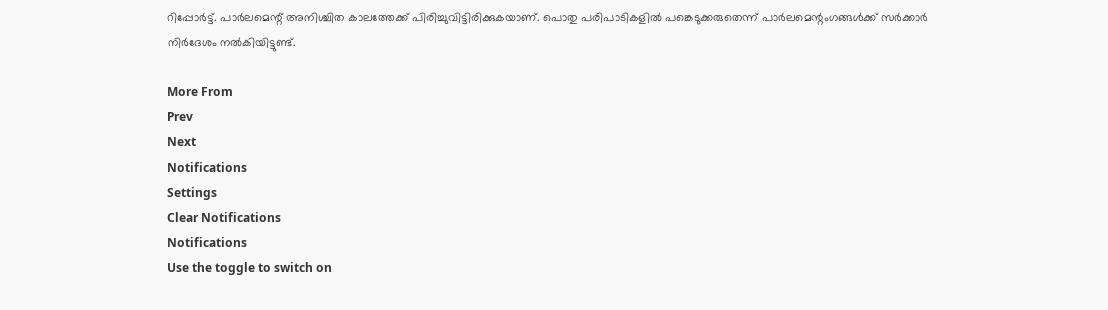റിപ്പോര്‍ട്ട്. പാര്‍ലമെന്റ് അനിശ്ചിത കാലത്തേക്ക് പിരിച്ചുവിട്ടിരിക്കുകയാണ്. പൊതു പരിപാടികളില്‍ പങ്കെടുക്കരുതെന്ന് പാര്‍ലമെന്റംഗങ്ങള്‍ക്ക് സര്‍ക്കാര്‍ നിര്‍ദേശം നല്‍കിയിട്ടുണ്ട്.

More From
Prev
Next
Notifications
Settings
Clear Notifications
Notifications
Use the toggle to switch on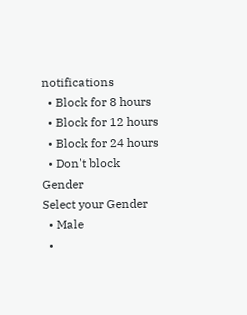notifications
  • Block for 8 hours
  • Block for 12 hours
  • Block for 24 hours
  • Don't block
Gender
Select your Gender
  • Male
  •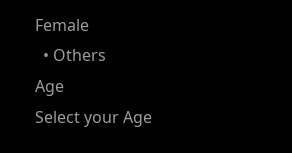Female
  • Others
Age
Select your Age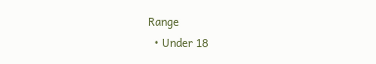Range
  • Under 18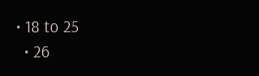• 18 to 25
  • 26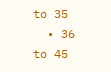to 35
  • 36 to 45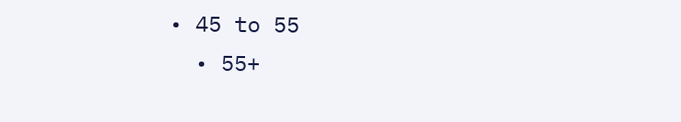• 45 to 55
  • 55+